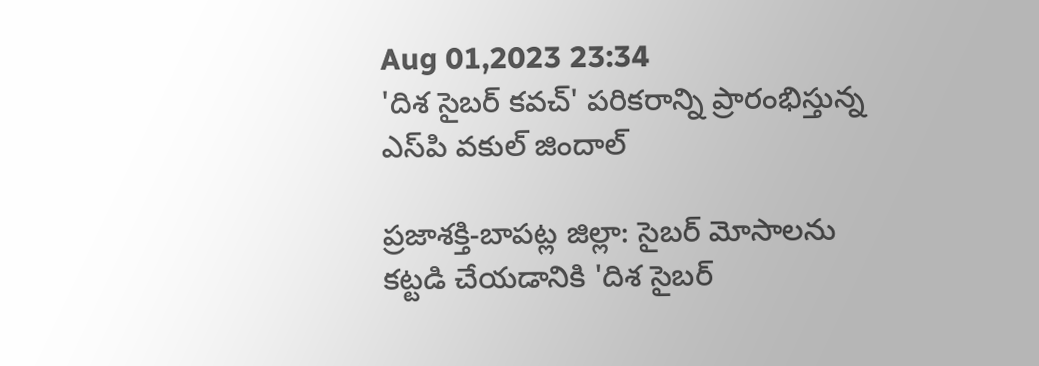Aug 01,2023 23:34
'దిశ సైబర్‌ కవచ్‌' పరికరాన్ని ప్రారంభిస్తున్న ఎస్‌పి వకుల్‌ జిందాల్‌

ప్రజాశక్తి-బాపట్ల జిల్లా: సైబర్‌ మోసాలను కట్టడి చేయడానికి 'దిశ సైబర్‌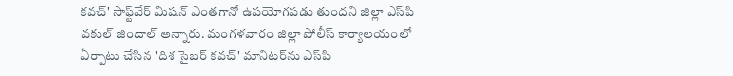కవచ్‌' సాఫ్ట్‌వేర్‌ మిషన్‌ ఎంతగానో ఉపయోగపడు తుందని జిల్లా ఎస్‌పి వకుల్‌ జిందాల్‌ అన్నారు. మంగళవారం జిల్లా పోలీస్‌ కార్యాలయంలో ఏర్పాటు చేసిన 'దిశ సైబర్‌ కవచ్‌' మానిటర్‌ను ఎస్‌పి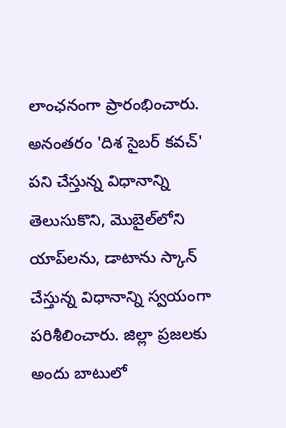లాంఛనంగా ప్రారంభించారు. అనంతరం 'దిశ సైబర్‌ కవచ్‌' పని చేస్తున్న విధానాన్ని తెలుసుకొని, మొబైల్‌లోని యాప్‌లను, డాటాను స్కాన్‌ చేస్తున్న విధానాన్ని స్వయంగా పరిశీలించారు. జిల్లా ప్రజలకు అందు బాటులో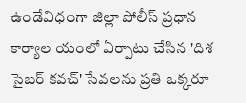ఉండేవిధంగా జిల్లా పోలీస్‌ ప్రధాన కార్యాల యంలో ఏర్పాటు చేసిన 'దిశ సైబర్‌ కవచ్‌' సేవలను ప్రతి ఒక్కరూ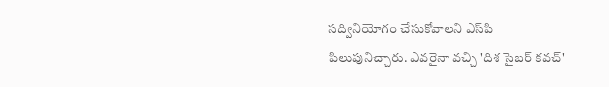సద్వినియోగం చేసుకోవాలని ఎస్‌పి పిలుపునిచ్చారు. ఎవరైనా వచ్చి 'దిశ సైబర్‌ కవచ్‌'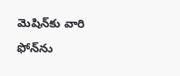మెషిన్‌కు వారి ఫోన్‌ను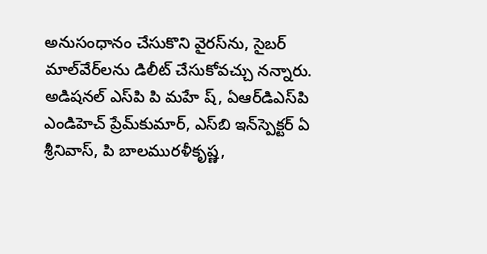అనుసంధానం చేసుకొని వైరస్‌ను, సైబర్‌ మాల్‌వేర్‌లను డిలీట్‌ చేసుకోవచ్చు నన్నారు. అడిషనల్‌ ఎస్‌పి పి మహే ష్‌, ఏఆర్‌డిఎస్‌పి ఎండిహెచ్‌ ప్రేమ్‌కుమార్‌, ఎస్‌బి ఇన్‌స్పెక్టర్‌ ఏ శ్రీనివాస్‌, పి బాలమురళీకృష్ణ,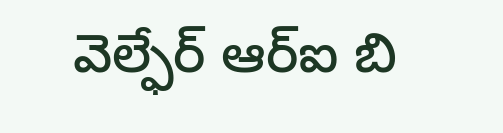వెల్ఫేర్‌ ఆర్‌ఐ బి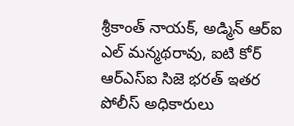శ్రీకాంత్‌ నాయక్‌, అడ్మిన్‌ ఆర్‌ఐ ఎల్‌ మన్మథరావు, ఐటి కోర్‌ ఆర్‌ఎస్‌ఐ సిజె భరత్‌ ఇతర పోలీస్‌ అధికారులు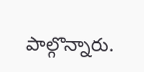పాల్గొన్నారు.